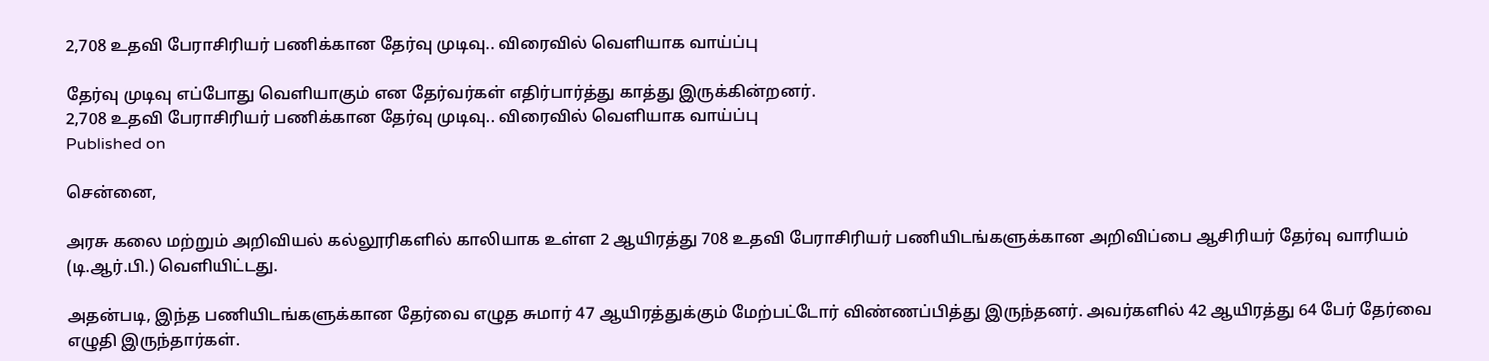2,708 உதவி பேராசிரியர் பணிக்கான தேர்வு முடிவு.. விரைவில் வெளியாக வாய்ப்பு

தேர்வு முடிவு எப்போது வெளியாகும் என தேர்வர்கள் எதிர்பார்த்து காத்து இருக்கின்றனர்.
2,708 உதவி பேராசிரியர் பணிக்கான தேர்வு முடிவு.. விரைவில் வெளியாக வாய்ப்பு
Published on

சென்னை,

அரசு கலை மற்றும் அறிவியல் கல்லூரிகளில் காலியாக உள்ள 2 ஆயிரத்து 708 உதவி பேராசிரியர் பணியிடங்களுக்கான அறிவிப்பை ஆசிரியர் தேர்வு வாரியம் (டி.ஆர்.பி.) வெளியிட்டது.

அதன்படி, இந்த பணியிடங்களுக்கான தேர்வை எழுத சுமார் 47 ஆயிரத்துக்கும் மேற்பட்டோர் விண்ணப்பித்து இருந்தனர். அவர்களில் 42 ஆயிரத்து 64 பேர் தேர்வை எழுதி இருந்தார்கள்.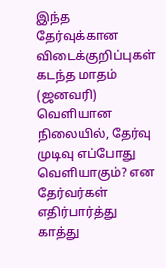இந்த தேர்வுக்கான விடைக்குறிப்புகள் கடந்த மாதம் (ஜனவரி) வெளியான நிலையில், தேர்வு முடிவு எப்போது வெளியாகும்? என தேர்வர்கள் எதிர்பார்த்து காத்து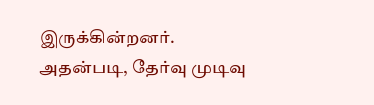இருக்கின்றனர். அதன்படி, தேர்வு முடிவு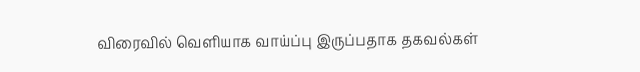விரைவில் வெளியாக வாய்ப்பு இருப்பதாக தகவல்கள்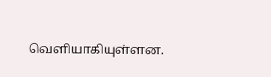வெளியாகியுள்ளன.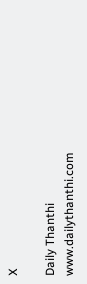X

Daily Thanthi
www.dailythanthi.com